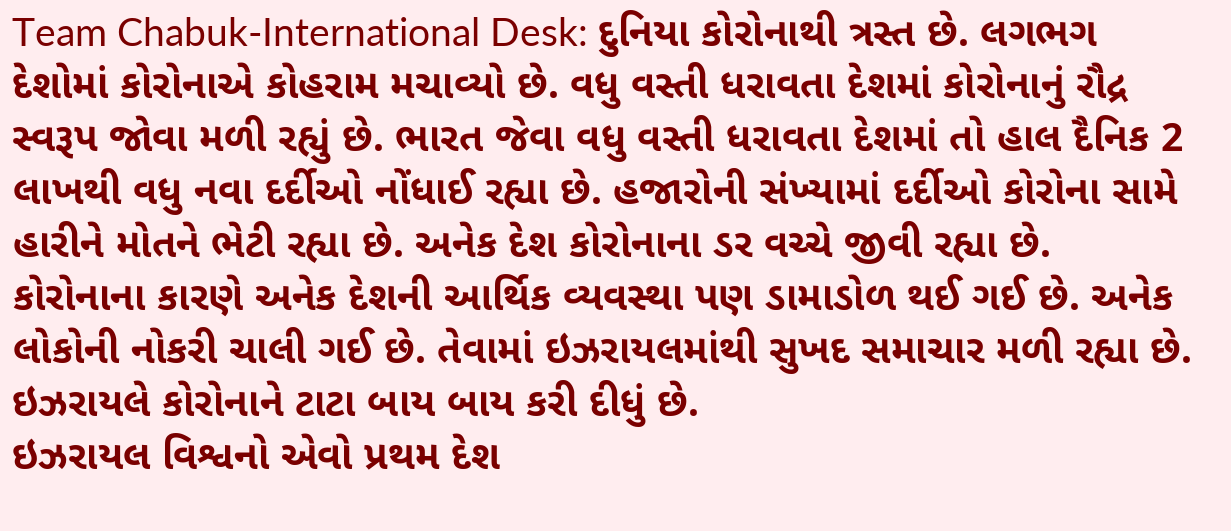Team Chabuk-International Desk: દુનિયા કોરોનાથી ત્રસ્ત છે. લગભગ દેશોમાં કોરોનાએ કોહરામ મચાવ્યો છે. વધુ વસ્તી ધરાવતા દેશમાં કોરોનાનું રૌદ્ર સ્વરૂપ જોવા મળી રહ્યું છે. ભારત જેવા વધુ વસ્તી ધરાવતા દેશમાં તો હાલ દૈનિક 2 લાખથી વધુ નવા દર્દીઓ નોંધાઈ રહ્યા છે. હજારોની સંખ્યામાં દર્દીઓ કોરોના સામે હારીને મોતને ભેટી રહ્યા છે. અનેક દેશ કોરોનાના ડર વચ્ચે જીવી રહ્યા છે. કોરોનાના કારણે અનેક દેશની આર્થિક વ્યવસ્થા પણ ડામાડોળ થઈ ગઈ છે. અનેક લોકોની નોકરી ચાલી ગઈ છે. તેવામાં ઇઝરાયલમાંથી સુખદ સમાચાર મળી રહ્યા છે. ઇઝરાયલે કોરોનાને ટાટા બાય બાય કરી દીધું છે.
ઇઝરાયલ વિશ્વનો એવો પ્રથમ દેશ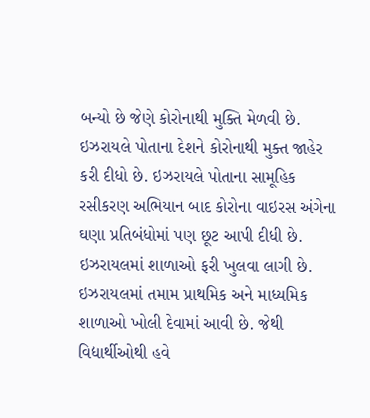બન્યો છે જેણે કોરોનાથી મુક્તિ મેળવી છે. ઇઝરાયલે પોતાના દેશને કોરોનાથી મુક્ત જાહેર કરી દીધો છે. ઇઝરાયલે પોતાના સામૂહિક રસીકરણ અભિયાન બાદ કોરોના વાઇરસ અંગેના ઘણા પ્રતિબંધોમાં પણ છૂટ આપી દીધી છે. ઇઝરાયલમાં શાળાઓ ફરી ખુલવા લાગી છે. ઇઝરાયલમાં તમામ પ્રાથમિક અને માધ્યમિક શાળાઓ ખોલી દેવામાં આવી છે. જેથી વિદ્યાર્થીઓથી હવે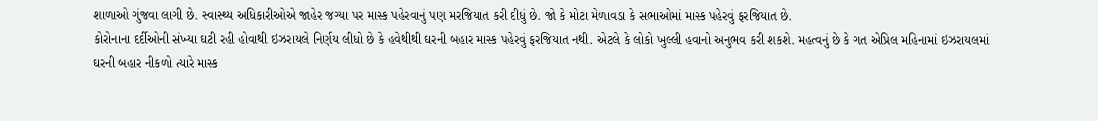શાળાઓ ગુંજવા લાગી છે. સ્વાસ્થ્ય અધિકારીઓએ જાહેર જગ્યા પર માસ્ક પહેરવાનું પણ મરજિયાત કરી દીધું છે. જો કે મોટા મેળાવડા કે સભાઓમાં માસ્ક પહેરવું ફરજિયાત છે.
કોરોનાના દર્દીઓની સંખ્યા ઘટી રહી હોવાથી ઇઝરાયલે નિર્ણય લીધો છે કે હવેથીથી ઘરની બહાર માસ્ક પહેરવું ફરજિયાત નથી. એટલે કે લોકો ખુલ્લી હવાનો અનુભવ કરી શકશે. મહત્વનું છે કે ગત એપ્રિલ મહિનામાં ઇઝરાયલમાં ઘરની બહાર નીકળો ત્યારે માસ્ક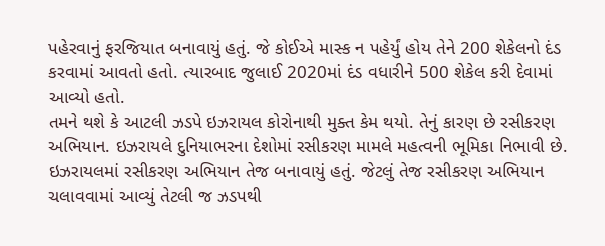પહેરવાનું ફરજિયાત બનાવાયું હતું. જે કોઈએ માસ્ક ન પહેર્યું હોય તેને 200 શેકેલનો દંડ કરવામાં આવતો હતો. ત્યારબાદ જુલાઈ 2020માં દંડ વધારીને 500 શેકેલ કરી દેવામાં આવ્યો હતો.
તમને થશે કે આટલી ઝડપે ઇઝરાયલ કોરોનાથી મુક્ત કેમ થયો. તેનું કારણ છે રસીકરણ અભિયાન. ઇઝરાયલે દુનિયાભરના દેશોમાં રસીકરણ મામલે મહત્વની ભૂમિકા નિભાવી છે. ઇઝરાયલમાં રસીકરણ અભિયાન તેજ બનાવાયું હતું. જેટલું તેજ રસીકરણ અભિયાન ચલાવવામાં આવ્યું તેટલી જ ઝડપથી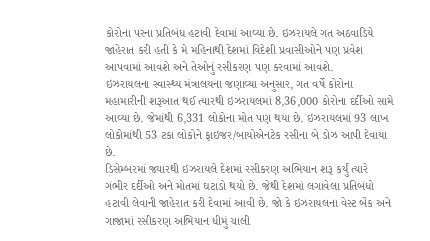કોરોના પરના પ્રતિબંધ હટાવી દેવામાં આવ્યા છે. ઇઝરાયલે ગત અઠવાડિયે જાહેરાત કરી હતી કે મે મહિનાથી દેશમાં વિદેશી પ્રવાસીઓને પણ પ્રવેશ આપવામાં આવશે અને તેઓનું રસીકરણ પણ કરવામાં આવશે.
ઇઝરાયલના સ્વાસ્થ્ય મંત્રાલયના જણાવ્યા અનુસાર, ગત વર્ષે કોરોના મહામારીની શરૂઆત થઈ ત્યારથી ઇઝરાયલમાં 8,36,000 કોરોના દર્દીઓ સામે આવ્યા છે. જેમાંથી 6,331 લોકોના મોત પણ થયા છે. ઇઝરાયલમાં 93 લાખ લોકોમાંથી 53 ટકા લોકોને ફાઇજર/બાયોએનટેક રસીના બે ડોઝ આપી દેવાયા છે.
ડિસેમ્બરમાં જ્યારથી ઇઝરાયલે દેશમાં રસીકરણ અભિયાન શરૂ કર્યું ત્યારે ગંભીર દર્દીઓ અને મોતમાં ઘટાડો થયો છે. જેથી દેશમાં લગાવેલા પ્રતિબંધો હટાવી લેવાની જાહેરાત કરી દેવામાં આવી છે. જો કે ઇઝરાયલના વેસ્ટ બેંક અને ગાજામાં રસીકરણ અભિયાન ધીમું ચાલી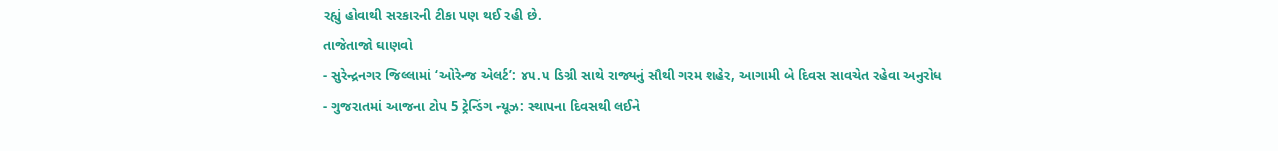રહ્યું હોવાથી સરકારની ટીકા પણ થઈ રહી છે.
તાજેતાજો ઘાણવો
- સુરેન્દ્રનગર જિલ્લામાં ‘ઓરેન્જ એલર્ટ’: ૪૫.૫ ડિગ્રી સાથે રાજ્યનું સૌથી ગરમ શહેર, આગામી બે દિવસ સાવચેત રહેવા અનુરોધ
- ગુજરાતમાં આજના ટોપ 5 ટ્રેન્ડિંગ ન્યૂઝ: સ્થાપના દિવસથી લઈને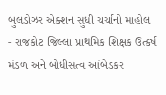બુલડોઝર એક્શન સુધી ચર્ચાનો માહોલ
- રાજકોટ જિલ્લા પ્રાથમિક શિક્ષક ઉત્કર્ષ મંડળ અને બોધીસત્વ આંબેડકર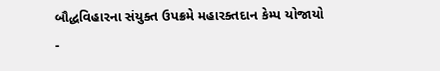બૌદ્ધવિહારના સંયુક્ત ઉપક્રમે મહારક્તદાન કેમ્પ યોજાયો
-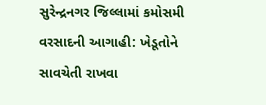સુરેન્દ્રનગર જિલ્લામાં કમોસમી વરસાદની આગાહી: ખેડૂતોને સાવચેતી રાખવા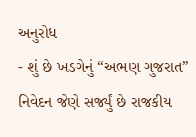અનુરોધ
- શું છે ખડગેનું “અભણ ગુજરાત” નિવેદન જેણે સર્જ્યું છે રાજકીય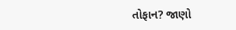તોફાન? જાણો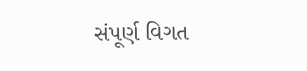સંપૂર્ણ વિગત